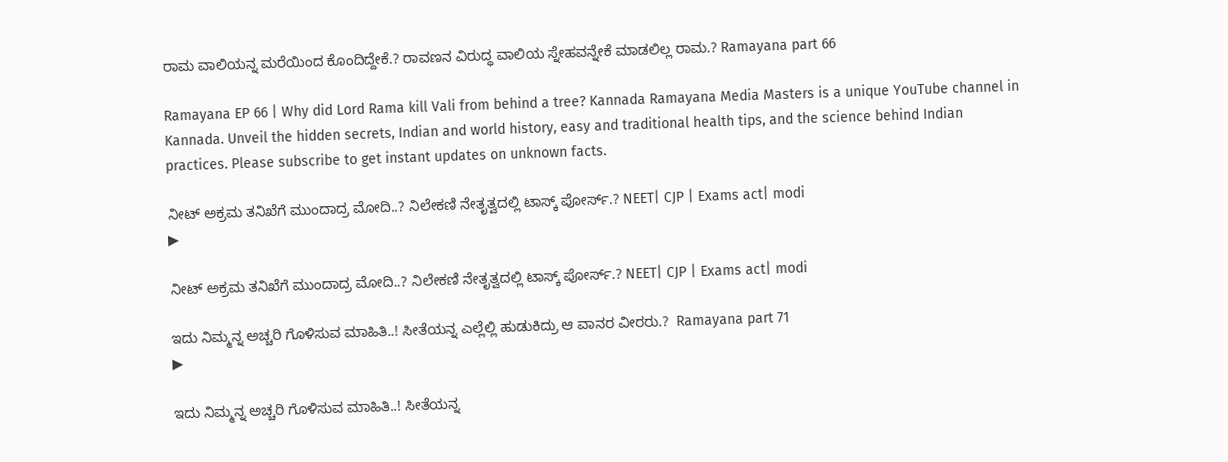ರಾಮ ವಾಲಿಯನ್ನ ಮರೆಯಿಂದ ಕೊಂದಿದ್ದೇಕೆ.? ರಾವಣನ ವಿರುದ್ಧ ವಾಲಿಯ ಸ್ನೇಹವನ್ನೇಕೆ ಮಾಡಲಿಲ್ಲ ರಾಮ.? Ramayana part 66

Ramayana EP 66 | Why did Lord Rama kill Vali from behind a tree? Kannada Ramayana Media Masters is a unique YouTube channel in Kannada. Unveil the hidden secrets, Indian and world history, easy and traditional health tips, and the science behind Indian practices. Please subscribe to get instant updates on unknown facts.

ನೀಟ್ ಅಕ್ರಮ ತನಿಖೆಗೆ ಮುಂದಾದ್ರ ಮೋದಿ..? ನಿಲೇಕಣಿ ನೇತೃತ್ವದಲ್ಲಿ ಟಾಸ್ಕ್ ಪೋರ್ಸ್.? NEET| CJP | Exams act| modi
▶

ನೀಟ್ ಅಕ್ರಮ ತನಿಖೆಗೆ ಮುಂದಾದ್ರ ಮೋದಿ..? ನಿಲೇಕಣಿ ನೇತೃತ್ವದಲ್ಲಿ ಟಾಸ್ಕ್ ಪೋರ್ಸ್.? NEET| CJP | Exams act| modi

ಇದು ನಿಮ್ಮನ್ನ ಅಚ್ಚರಿ ಗೊಳಿಸುವ ಮಾಹಿತಿ..! ಸೀತೆಯನ್ನ ಎಲ್ಲೆಲ್ಲಿ ಹುಡುಕಿದ್ರು ಆ ವಾನರ ವೀರರು.?  Ramayana part 71
▶

ಇದು ನಿಮ್ಮನ್ನ ಅಚ್ಚರಿ ಗೊಳಿಸುವ ಮಾಹಿತಿ..! ಸೀತೆಯನ್ನ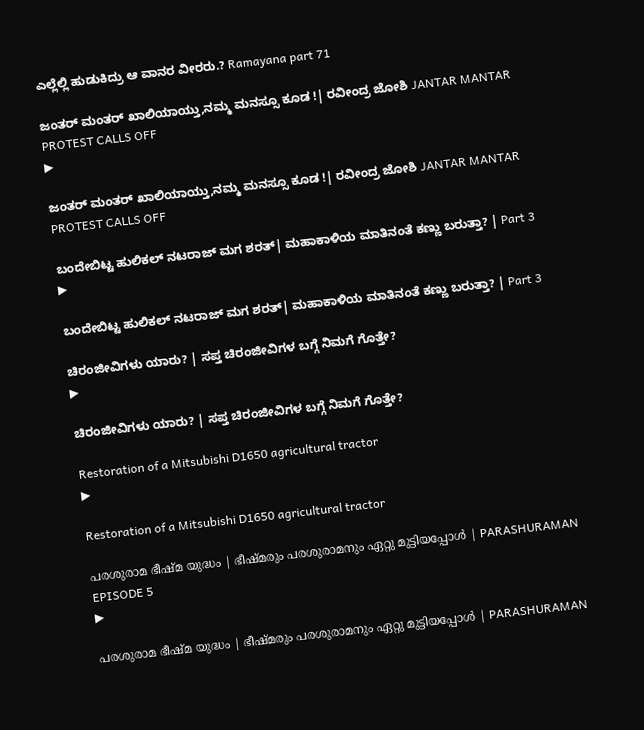ಎಲ್ಲೆಲ್ಲಿ ಹುಡುಕಿದ್ರು ಆ ವಾನರ ವೀರರು.? Ramayana part 71

ಜಂತರ್ ಮಂತರ್ ಖಾಲಿಯಾಯ್ತು,ನಮ್ಮ ಮನಸ್ಸೂ ಕೂಡ !| ರವೀಂದ್ರ ಜೋಶಿ JANTAR MANTAR PROTEST CALLS OFF
▶

ಜಂತರ್ ಮಂತರ್ ಖಾಲಿಯಾಯ್ತು,ನಮ್ಮ ಮನಸ್ಸೂ ಕೂಡ !| ರವೀಂದ್ರ ಜೋಶಿ JANTAR MANTAR PROTEST CALLS OFF

ಬಂದೇಬಿಟ್ಟ ಹುಲಿಕಲ್ ನಟರಾಜ್ ಮಗ ಶರತ್| ಮಹಾಕಾಳಿಯ ಮಾತಿನಂತೆ ಕಣ್ಣು ಬರುತ್ತಾ? | Part 3
▶

ಬಂದೇಬಿಟ್ಟ ಹುಲಿಕಲ್ ನಟರಾಜ್ ಮಗ ಶರತ್| ಮಹಾಕಾಳಿಯ ಮಾತಿನಂತೆ ಕಣ್ಣು ಬರುತ್ತಾ? | Part 3

ಚಿರಂಜೀವಿಗಳು ಯಾರು? | ಸಪ್ತ ಚಿರಂಜೀವಿಗಳ ಬಗ್ಗೆ ನಿಮಗೆ ಗೊತ್ತೇ?
▶

ಚಿರಂಜೀವಿಗಳು ಯಾರು? | ಸಪ್ತ ಚಿರಂಜೀವಿಗಳ ಬಗ್ಗೆ ನಿಮಗೆ ಗೊತ್ತೇ?

Restoration of a Mitsubishi D1650 agricultural tractor
▶

Restoration of a Mitsubishi D1650 agricultural tractor

പരശുരാമ ഭീഷ്മ യുദ്ധം | ഭീഷ്മരും പരശുരാമനും ഏറ്റു മുട്ടിയപ്പോൾ | PARASHURAMAN EPISODE 5
▶

പരശുരാമ ഭീഷ്മ യുദ്ധം | ഭീഷ്മരും പരശുരാമനും ഏറ്റു മുട്ടിയപ്പോൾ | PARASHURAMAN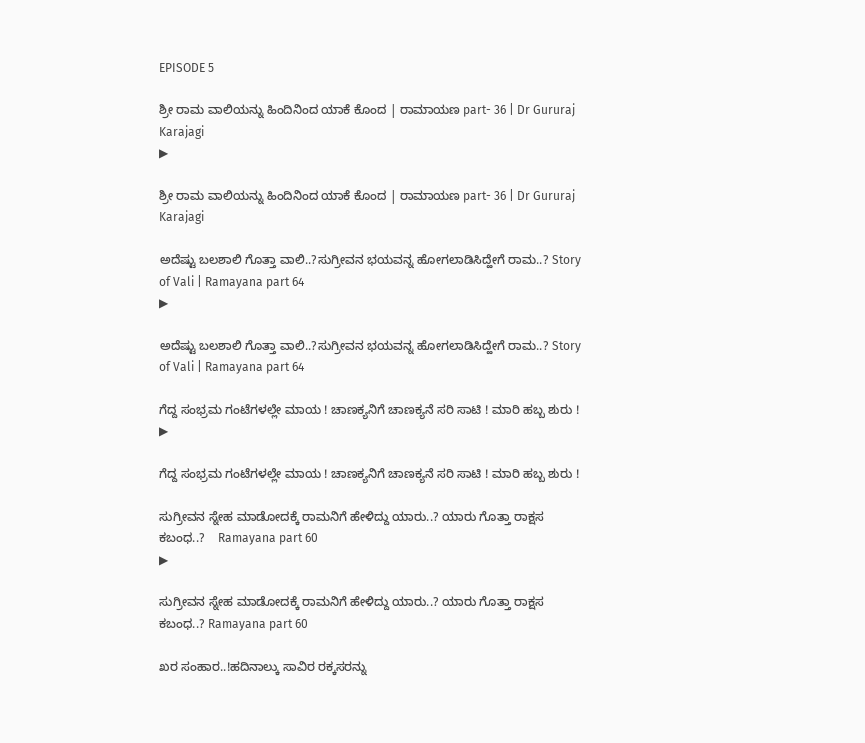EPISODE 5

ಶ್ರೀ ರಾಮ ವಾಲಿಯನ್ನು ಹಿಂದಿನಿಂದ ಯಾಕೆ ಕೊಂದ | ರಾಮಾಯಣ part- 36 | Dr Gururaj Karajagi
▶

ಶ್ರೀ ರಾಮ ವಾಲಿಯನ್ನು ಹಿಂದಿನಿಂದ ಯಾಕೆ ಕೊಂದ | ರಾಮಾಯಣ part- 36 | Dr Gururaj Karajagi

ಅದೆಷ್ಟು ಬಲಶಾಲಿ ಗೊತ್ತಾ ವಾಲಿ..?ಸುಗ್ರೀವನ ಭಯವನ್ನ ಹೋಗಲಾಡಿಸಿದ್ಹೇಗೆ ರಾಮ..? Story of Vali | Ramayana part 64
▶

ಅದೆಷ್ಟು ಬಲಶಾಲಿ ಗೊತ್ತಾ ವಾಲಿ..?ಸುಗ್ರೀವನ ಭಯವನ್ನ ಹೋಗಲಾಡಿಸಿದ್ಹೇಗೆ ರಾಮ..? Story of Vali | Ramayana part 64

ಗೆದ್ದ ಸಂಭ್ರಮ ಗಂಟೆಗಳಲ್ಲೇ ಮಾಯ ! ಚಾಣಕ್ಯನಿಗೆ ಚಾಣಕ್ಯನೆ ಸರಿ ಸಾಟಿ ! ಮಾರಿ ಹಬ್ಬ ಶುರು !
▶

ಗೆದ್ದ ಸಂಭ್ರಮ ಗಂಟೆಗಳಲ್ಲೇ ಮಾಯ ! ಚಾಣಕ್ಯನಿಗೆ ಚಾಣಕ್ಯನೆ ಸರಿ ಸಾಟಿ ! ಮಾರಿ ಹಬ್ಬ ಶುರು !

ಸುಗ್ರೀವನ ಸ್ನೇಹ ಮಾಡೋದಕ್ಕೆ ರಾಮನಿಗೆ ಹೇಳಿದ್ದು ಯಾರು..? ಯಾರು ಗೊತ್ತಾ ರಾಕ್ಷಸ ಕಬಂಧ..?    Ramayana part 60
▶

ಸುಗ್ರೀವನ ಸ್ನೇಹ ಮಾಡೋದಕ್ಕೆ ರಾಮನಿಗೆ ಹೇಳಿದ್ದು ಯಾರು..? ಯಾರು ಗೊತ್ತಾ ರಾಕ್ಷಸ ಕಬಂಧ..? Ramayana part 60

ಖರ ಸಂಹಾರ..!ಹದಿನಾಲ್ಕು ಸಾವಿರ ರಕ್ಕಸರನ್ನು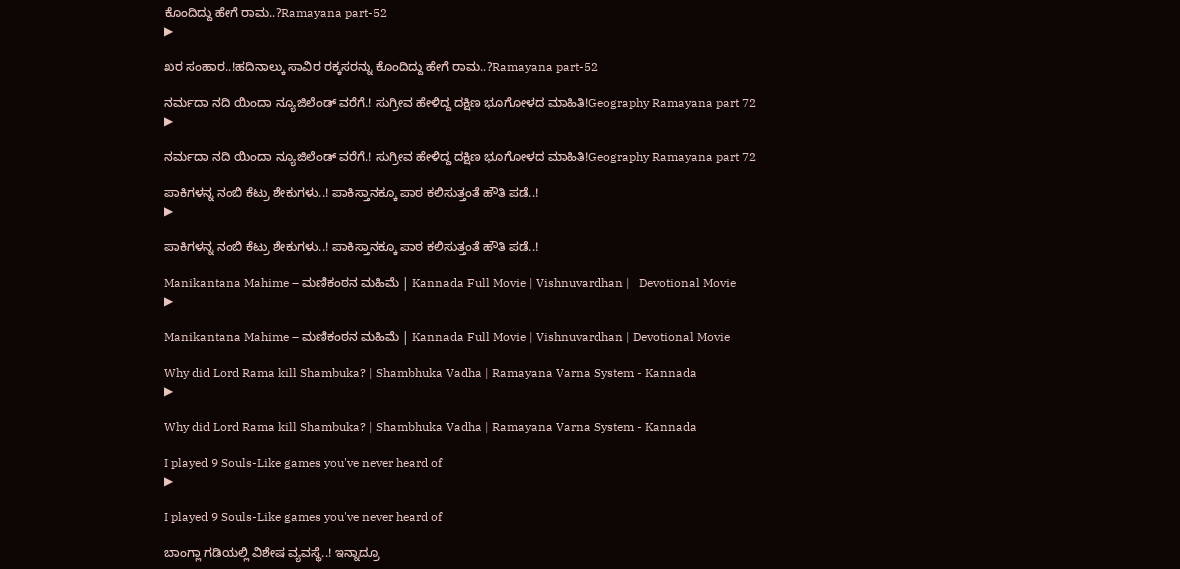ಕೊಂದಿದ್ದು ಹೇಗೆ ರಾಮ..?Ramayana part-52
▶

ಖರ ಸಂಹಾರ..!ಹದಿನಾಲ್ಕು ಸಾವಿರ ರಕ್ಕಸರನ್ನು ಕೊಂದಿದ್ದು ಹೇಗೆ ರಾಮ..?Ramayana part-52

ನರ್ಮದಾ ನದಿ ಯಿಂದಾ ನ್ಯೂಜಿಲೆಂಡ್ ವರೆಗೆ.! ಸುಗ್ರೀವ ಹೇಳಿದ್ದ ದಕ್ಷಿಣ ಭೂಗೋಳದ ಮಾಹಿತಿ!Geography Ramayana part 72
▶

ನರ್ಮದಾ ನದಿ ಯಿಂದಾ ನ್ಯೂಜಿಲೆಂಡ್ ವರೆಗೆ.! ಸುಗ್ರೀವ ಹೇಳಿದ್ದ ದಕ್ಷಿಣ ಭೂಗೋಳದ ಮಾಹಿತಿ!Geography Ramayana part 72

ಪಾಕಿಗಳನ್ನ ನಂಬಿ ಕೆಟ್ರು ಶೇಕುಗಳು..! ಪಾಕಿಸ್ತಾನಕ್ಕೂ ಪಾಠ ಕಲಿಸುತ್ತಂತೆ ಹೌತಿ ಪಡೆ..!
▶

ಪಾಕಿಗಳನ್ನ ನಂಬಿ ಕೆಟ್ರು ಶೇಕುಗಳು..! ಪಾಕಿಸ್ತಾನಕ್ಕೂ ಪಾಠ ಕಲಿಸುತ್ತಂತೆ ಹೌತಿ ಪಡೆ..!

Manikantana Mahime – ಮಣಿಕಂಠನ ಮಹಿಮೆ | Kannada Full Movie | Vishnuvardhan |   Devotional Movie
▶

Manikantana Mahime – ಮಣಿಕಂಠನ ಮಹಿಮೆ | Kannada Full Movie | Vishnuvardhan | Devotional Movie

Why did Lord Rama kill Shambuka? | Shambhuka Vadha | Ramayana Varna System - Kannada
▶

Why did Lord Rama kill Shambuka? | Shambhuka Vadha | Ramayana Varna System - Kannada

I played 9 Souls-Like games you've never heard of
▶

I played 9 Souls-Like games you've never heard of

ಬಾಂಗ್ಲಾ ಗಡಿಯಲ್ಲಿ ವಿಶೇಷ ವ್ಯವಸ್ಥೆ..! ಇನ್ನಾದ್ರೂ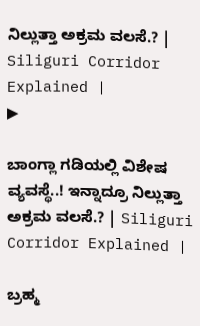ನಿಲ್ಲುತ್ತಾ ಅಕ್ರಮ ವಲಸೆ.? | Siliguri Corridor Explained |
▶

ಬಾಂಗ್ಲಾ ಗಡಿಯಲ್ಲಿ ವಿಶೇಷ ವ್ಯವಸ್ಥೆ..! ಇನ್ನಾದ್ರೂ ನಿಲ್ಲುತ್ತಾ ಅಕ್ರಮ ವಲಸೆ.? | Siliguri Corridor Explained |

ಬ್ರಹ್ಮ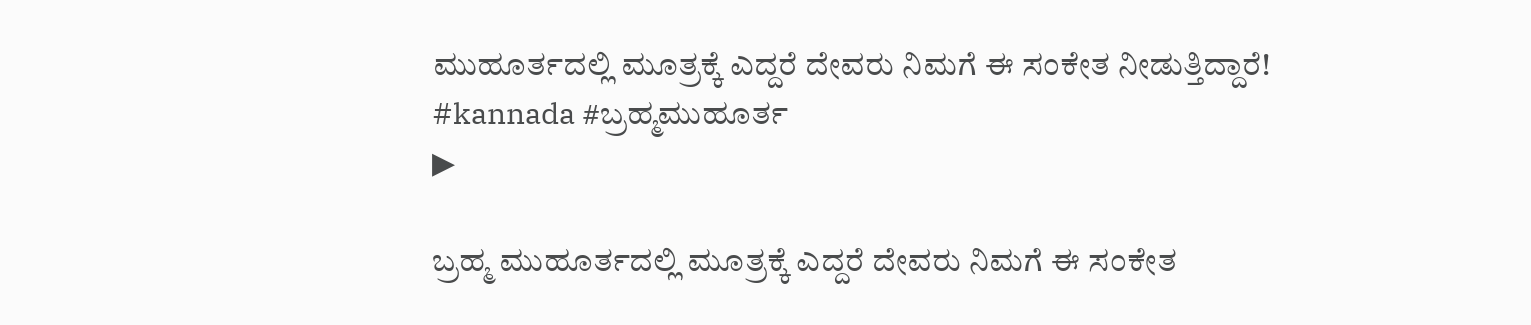ಮುಹೂರ್ತದಲ್ಲಿ ಮೂತ್ರಕ್ಕೆ ಎದ್ದರೆ ದೇವರು ನಿಮಗೆ ಈ ಸಂಕೇತ ನೀಡುತ್ತಿದ್ದಾರೆ! #kannada #ಬ್ರಹ್ಮಮುಹೂರ್ತ
▶

ಬ್ರಹ್ಮ ಮುಹೂರ್ತದಲ್ಲಿ ಮೂತ್ರಕ್ಕೆ ಎದ್ದರೆ ದೇವರು ನಿಮಗೆ ಈ ಸಂಕೇತ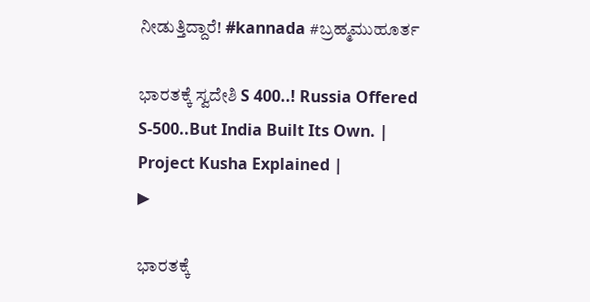ನೀಡುತ್ತಿದ್ದಾರೆ! #kannada #ಬ್ರಹ್ಮಮುಹೂರ್ತ

ಭಾರತಕ್ಕೆ ಸ್ವದೇಶಿ S 400..! Russia Offered S-500..But India Built Its Own. | Project Kusha Explained |
▶

ಭಾರತಕ್ಕೆ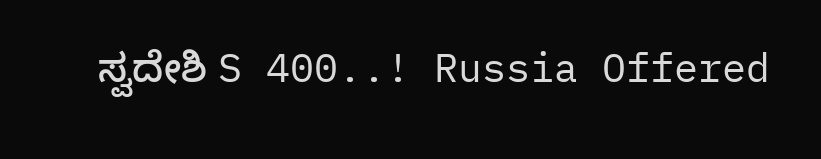ಸ್ವದೇಶಿ S 400..! Russia Offered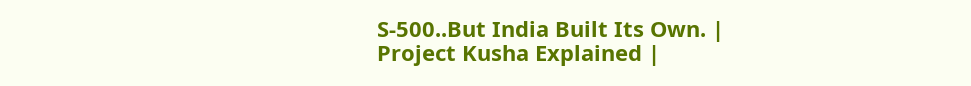S-500..But India Built Its Own. | Project Kusha Explained |